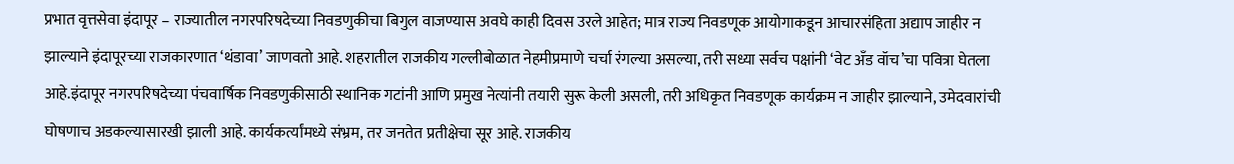प्रभात वृत्तसेवा इंदापूर – राज्यातील नगरपरिषदेच्या निवडणुकीचा बिगुल वाजण्यास अवघे काही दिवस उरले आहेत; मात्र राज्य निवडणूक आयोगाकडून आचारसंहिता अद्याप जाहीर न झाल्याने इंदापूरच्या राजकारणात ‘थंडावा’ जाणवतो आहे. शहरातील राजकीय गल्लीबोळात नेहमीप्रमाणे चर्चा रंगल्या असल्या, तरी सध्या सर्वच पक्षांनी ‘वेट अँड वॉच’चा पवित्रा घेतला आहे.इंदापूर नगरपरिषदेच्या पंचवार्षिक निवडणुकीसाठी स्थानिक गटांनी आणि प्रमुख नेत्यांनी तयारी सुरू केली असली, तरी अधिकृत निवडणूक कार्यक्रम न जाहीर झाल्याने, उमेदवारांची घोषणाच अडकल्यासारखी झाली आहे. कार्यकर्त्यांमध्ये संभ्रम, तर जनतेत प्रतीक्षेचा सूर आहे. राजकीय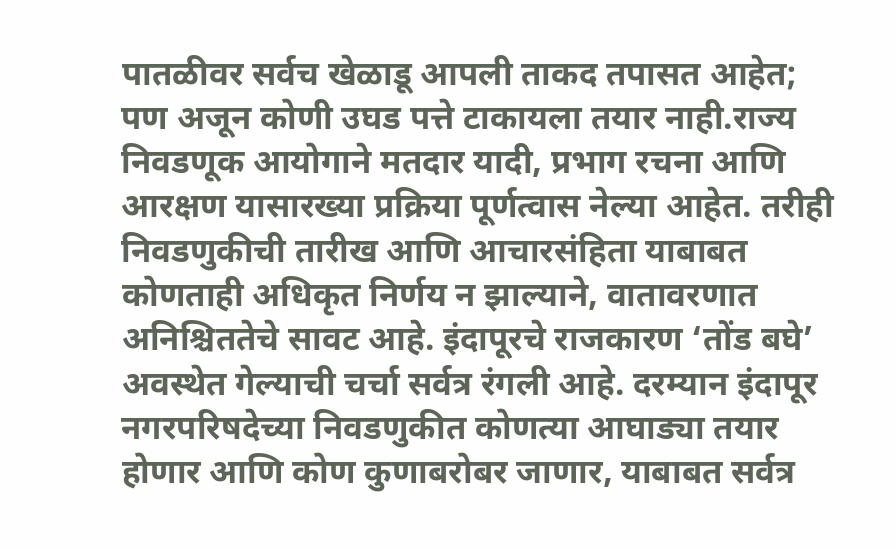पातळीवर सर्वच खेळाडू आपली ताकद तपासत आहेत; पण अजून कोणी उघड पत्ते टाकायला तयार नाही.राज्य निवडणूक आयोगाने मतदार यादी, प्रभाग रचना आणि आरक्षण यासारख्या प्रक्रिया पूर्णत्वास नेल्या आहेत. तरीही निवडणुकीची तारीख आणि आचारसंहिता याबाबत कोणताही अधिकृत निर्णय न झाल्याने, वातावरणात अनिश्चिततेचे सावट आहे. इंदापूरचे राजकारण ‘तोंड बघे’ अवस्थेत गेल्याची चर्चा सर्वत्र रंगली आहे. दरम्यान इंदापूर नगरपरिषदेच्या निवडणुकीत कोणत्या आघाड्या तयार होणार आणि कोण कुणाबरोबर जाणार, याबाबत सर्वत्र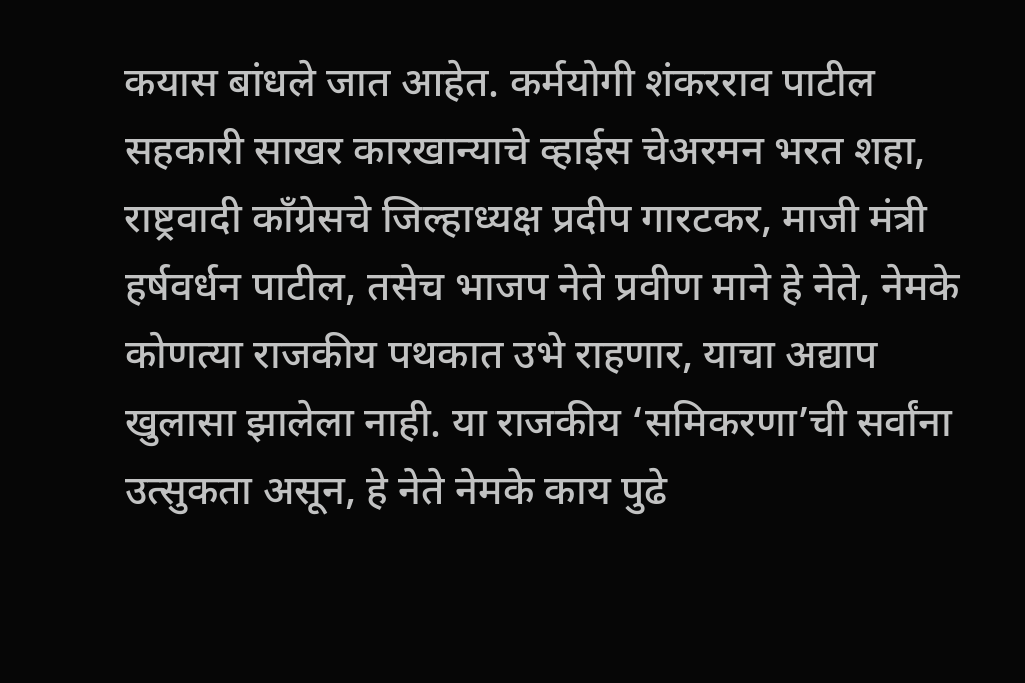कयास बांधले जात आहेत. कर्मयोगी शंकरराव पाटील सहकारी साखर कारखान्याचे व्हाईस चेअरमन भरत शहा, राष्ट्रवादी काँग्रेसचे जिल्हाध्यक्ष प्रदीप गारटकर, माजी मंत्री हर्षवर्धन पाटील, तसेच भाजप नेते प्रवीण माने हे नेते, नेमके कोणत्या राजकीय पथकात उभे राहणार, याचा अद्याप खुलासा झालेला नाही. या राजकीय ‘समिकरणा’ची सर्वांना उत्सुकता असून, हे नेते नेमके काय पुढे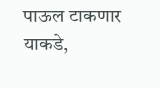पाऊल टाकणार याकडे,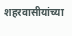शहरवासीयांच्या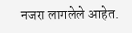नजरा लागलेले आहेत.